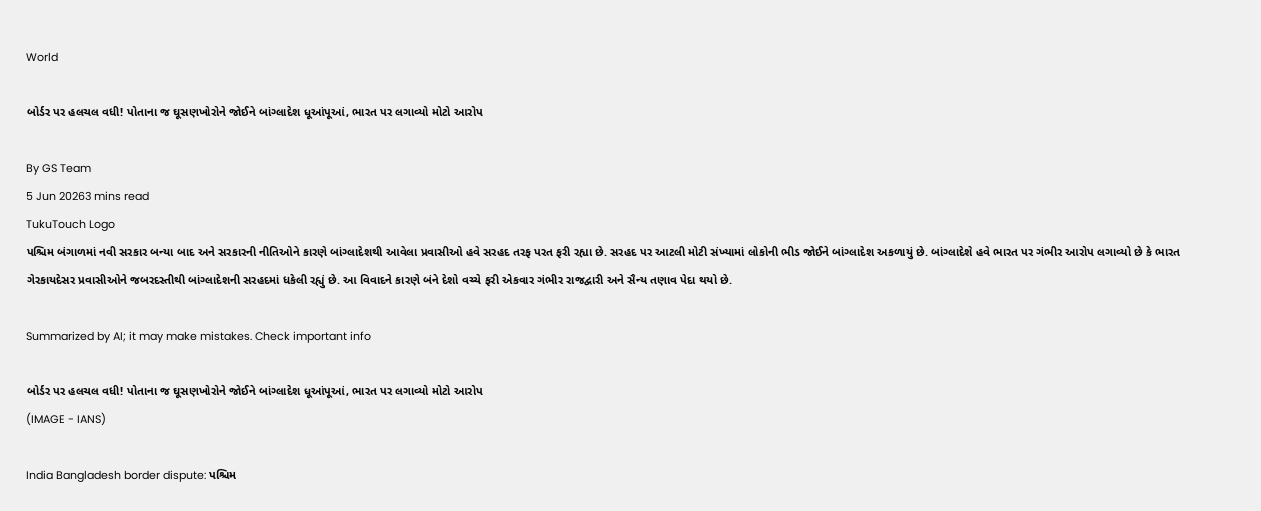World

બોર્ડર પર હલચલ વધી! પોતાના જ ઘૂસણખોરોને જોઈને બાંગ્લાદેશ ધૂઆંપૂઆં, ભારત પર લગાવ્યો મોટો આરોપ

By GS Team
5 Jun 20263 mins read
TukuTouch Logo
પશ્ચિમ બંગાળમાં નવી સરકાર બન્યા બાદ અને સરકારની નીતિઓને કારણે બાંગ્લાદેશથી આવેલા પ્રવાસીઓ હવે સરહદ તરફ પરત ફરી રહ્યા છે. સરહદ પર આટલી મોટી સંખ્યામાં લોકોની ભીડ જોઈને બાંગ્લાદેશ અકળાયું છે. બાંગ્લાદેશે હવે ભારત પર ગંભીર આરોપ લગાવ્યો છે કે ભારત ગેરકાયદેસર પ્રવાસીઓને જબરદસ્તીથી બાંગ્લાદેશની સરહદમાં ધકેલી રહ્યું છે. આ વિવાદને કારણે બંને દેશો વચ્ચે ફરી એકવાર ગંભીર રાજદ્વારી અને સૈન્ય તણાવ પેદા થયો છે.

Summarized by AI; it may make mistakes. Check important info

બોર્ડર પર હલચલ વધી! પોતાના જ ઘૂસણખોરોને જોઈને બાંગ્લાદેશ ધૂઆંપૂઆં, ભારત પર લગાવ્યો મોટો આરોપ
(IMAGE - IANS)

India Bangladesh border dispute: પશ્ચિમ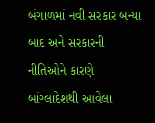બંગાળમાં નવી સરકાર બન્યા બાદ અને સરકારની નીતિઓને કારણે બાંગ્લાદેશથી આવેલા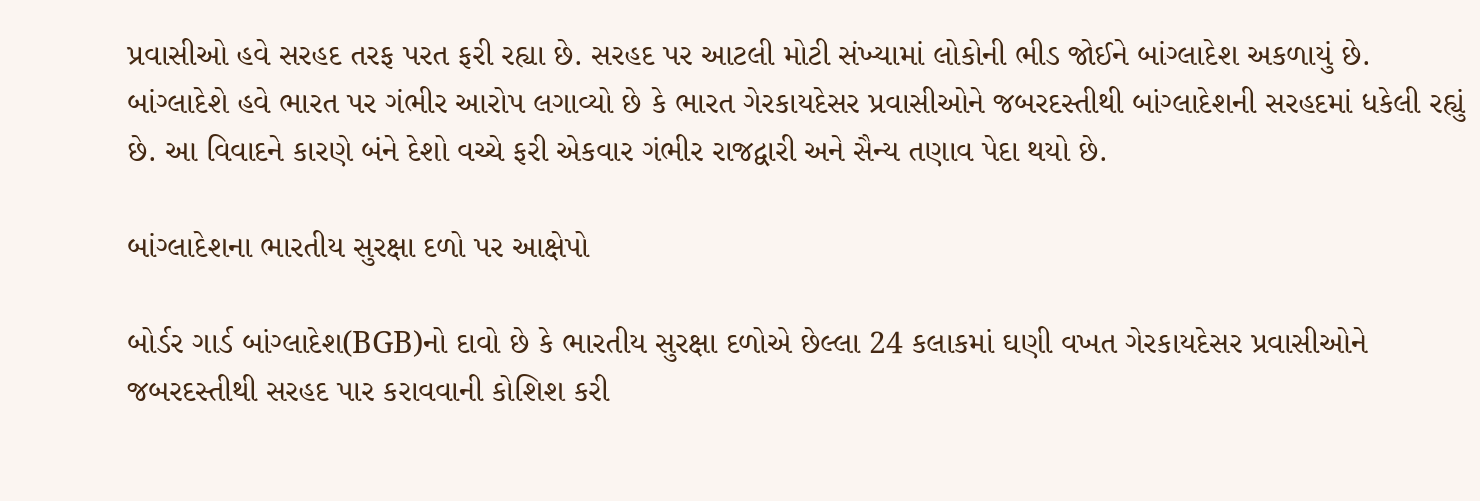પ્રવાસીઓ હવે સરહદ તરફ પરત ફરી રહ્યા છે. સરહદ પર આટલી મોટી સંખ્યામાં લોકોની ભીડ જોઈને બાંગ્લાદેશ અકળાયું છે. બાંગ્લાદેશે હવે ભારત પર ગંભીર આરોપ લગાવ્યો છે કે ભારત ગેરકાયદેસર પ્રવાસીઓને જબરદસ્તીથી બાંગ્લાદેશની સરહદમાં ધકેલી રહ્યું છે. આ વિવાદને કારણે બંને દેશો વચ્ચે ફરી એકવાર ગંભીર રાજદ્વારી અને સૈન્ય તણાવ પેદા થયો છે.

બાંગ્લાદેશના ભારતીય સુરક્ષા દળો પર આક્ષેપો

બોર્ડર ગાર્ડ બાંગ્લાદેશ(BGB)નો દાવો છે કે ભારતીય સુરક્ષા દળોએ છેલ્લા 24 કલાકમાં ઘણી વખત ગેરકાયદેસર પ્રવાસીઓને જબરદસ્તીથી સરહદ પાર કરાવવાની કોશિશ કરી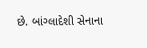છે. બાંગ્લાદેશી સેનાના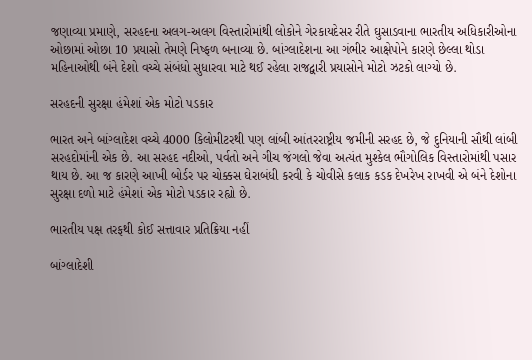જણાવ્યા પ્રમાણે, સરહદના અલગ-અલગ વિસ્તારોમાંથી લોકોને ગેરકાયદેસર રીતે ઘુસાડવાના ભારતીય અધિકારીઓના ઓછામાં ઓછા 10 પ્રયાસો તેમણે નિષ્ફળ બનાવ્યા છે. બાંગ્લાદેશના આ ગંભીર આક્ષેપોને કારણે છેલ્લા થોડા મહિનાઓથી બંને દેશો વચ્ચે સંબંધો સુધારવા માટે થઈ રહેલા રાજદ્વારી પ્રયાસોને મોટો ઝટકો લાગ્યો છે.

સરહદની સુરક્ષા હંમેશાં એક મોટો પડકાર

ભારત અને બાંગ્લાદેશ વચ્ચે 4000 કિલોમીટરથી પણ લાંબી આંતરરાષ્ટ્રીય જમીની સરહદ છે, જે દુનિયાની સૌથી લાંબી સરહદોમાંની એક છે. આ સરહદ નદીઓ, પર્વતો અને ગીચ જંગલો જેવા અત્યંત મુશ્કેલ ભૌગોલિક વિસ્તારોમાંથી પસાર થાય છે. આ જ કારણે આખી બોર્ડર પર ચોક્કસ ઘેરાબંધી કરવી કે ચોવીસે કલાક કડક દેખરેખ રાખવી એ બંને દેશોના સુરક્ષા દળો માટે હંમેશાં એક મોટો પડકાર રહ્યો છે.

ભારતીય પક્ષ તરફથી કોઈ સત્તાવાર પ્રતિક્રિયા નહીં

બાંગ્લાદેશી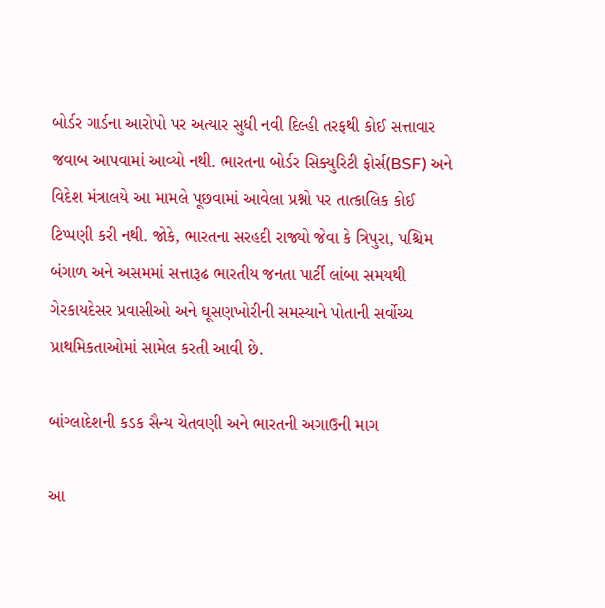બોર્ડર ગાર્ડના આરોપો પર અત્યાર સુધી નવી દિલ્હી તરફથી કોઈ સત્તાવાર જવાબ આપવામાં આવ્યો નથી. ભારતના બોર્ડર સિક્યુરિટી ફોર્સ(BSF) અને વિદેશ મંત્રાલયે આ મામલે પૂછવામાં આવેલા પ્રશ્નો પર તાત્કાલિક કોઈ ટિપ્પણી કરી નથી. જોકે, ભારતના સરહદી રાજ્યો જેવા કે ત્રિપુરા, પશ્ચિમ બંગાળ અને અસમમાં સત્તારૂઢ ભારતીય જનતા પાર્ટી લાંબા સમયથી ગેરકાયદેસર પ્રવાસીઓ અને ઘૂસણખોરીની સમસ્યાને પોતાની સર્વોચ્ચ પ્રાથમિકતાઓમાં સામેલ કરતી આવી છે.

બાંગ્લાદેશની કડક સૈન્ય ચેતવણી અને ભારતની અગાઉની માગ

આ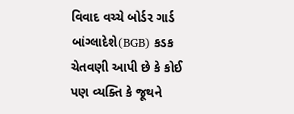વિવાદ વચ્ચે બોર્ડર ગાર્ડ બાંગ્લાદેશે(BGB) કડક ચેતવણી આપી છે કે કોઈ પણ વ્યક્તિ કે જૂથને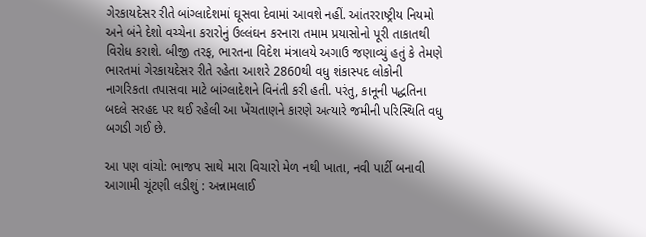ગેરકાયદેસર રીતે બાંગ્લાદેશમાં ઘૂસવા દેવામાં આવશે નહીં. આંતરરાષ્ટ્રીય નિયમો અને બંને દેશો વચ્ચેના કરારોનું ઉલ્લંઘન કરનારા તમામ પ્રયાસોનો પૂરી તાકાતથી વિરોધ કરાશે. બીજી તરફ, ભારતના વિદેશ મંત્રાલયે અગાઉ જણાવ્યું હતું કે તેમણે ભારતમાં ગેરકાયદેસર રીતે રહેતા આશરે 2860થી વધુ શંકાસ્પદ લોકોની નાગરિકતા તપાસવા માટે બાંગ્લાદેશને વિનંતી કરી હતી. પરંતુ, કાનૂની પદ્ધતિના બદલે સરહદ પર થઈ રહેલી આ ખેંચતાણને કારણે અત્યારે જમીની પરિસ્થિતિ વધુ બગડી ગઈ છે.

આ પણ વાંચો: ભાજપ સાથે મારા વિચારો મેળ નથી ખાતા, નવી પાર્ટી બનાવી આગામી ચૂંટણી લડીશું : અન્નામલાઈ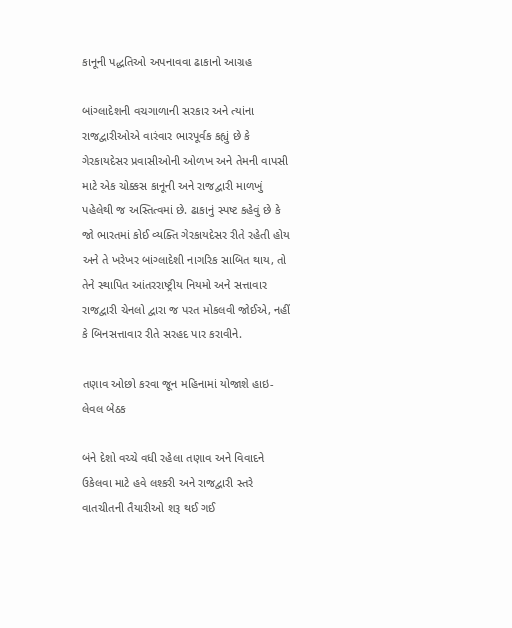કાનૂની પદ્ધતિઓ અપનાવવા ઢાકાનો આગ્રહ

બાંગ્લાદેશની વચગાળાની સરકાર અને ત્યાંના રાજદ્વારીઓએ વારંવાર ભારપૂર્વક કહ્યું છે કે ગેરકાયદેસર પ્રવાસીઓની ઓળખ અને તેમની વાપસી માટે એક ચોક્કસ કાનૂની અને રાજદ્વારી માળખું પહેલેથી જ અસ્તિત્વમાં છે. ઢાકાનું સ્પષ્ટ કહેવું છે કે જો ભારતમાં કોઈ વ્યક્તિ ગેરકાયદેસર રીતે રહેતી હોય અને તે ખરેખર બાંગ્લાદેશી નાગરિક સાબિત થાય, તો તેને સ્થાપિત આંતરરાષ્ટ્રીય નિયમો અને સત્તાવાર રાજદ્વારી ચેનલો દ્વારા જ પરત મોકલવી જોઈએ, નહીં કે બિનસત્તાવાર રીતે સરહદ પાર કરાવીને.

તણાવ ઓછો કરવા જૂન મહિનામાં યોજાશે હાઇ-લેવલ બેઠક

બંને દેશો વચ્ચે વધી રહેલા તણાવ અને વિવાદને ઉકેલવા માટે હવે લશ્કરી અને રાજદ્વારી સ્તરે વાતચીતની તૈયારીઓ શરૂ થઈ ગઈ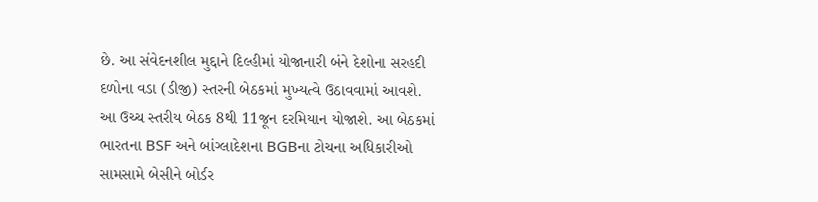છે. આ સંવેદનશીલ મુદ્દાને દિલ્હીમાં યોજાનારી બંને દેશોના સરહદી દળોના વડા (ડીજી) સ્તરની બેઠકમાં મુખ્યત્વે ઉઠાવવામાં આવશે. આ ઉચ્ચ સ્તરીય બેઠક 8થી 11જૂન દરમિયાન યોજાશે. આ બેઠકમાં ભારતના BSF અને બાંગ્લાદેશના BGBના ટોચના અધિકારીઓ સામસામે બેસીને બોર્ડર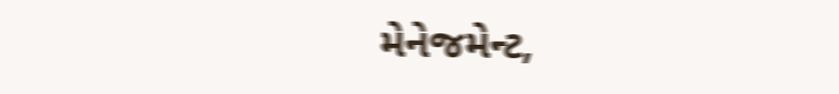મેનેજમેન્ટ,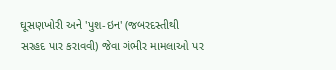ઘૂસણખોરી અને 'પુશ-ઇન' (જબરદસ્તીથી સરહદ પાર કરાવવી) જેવા ગંભીર મામલાઓ પર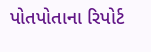પોતપોતાના રિપોર્ટ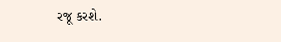રજૂ કરશે.